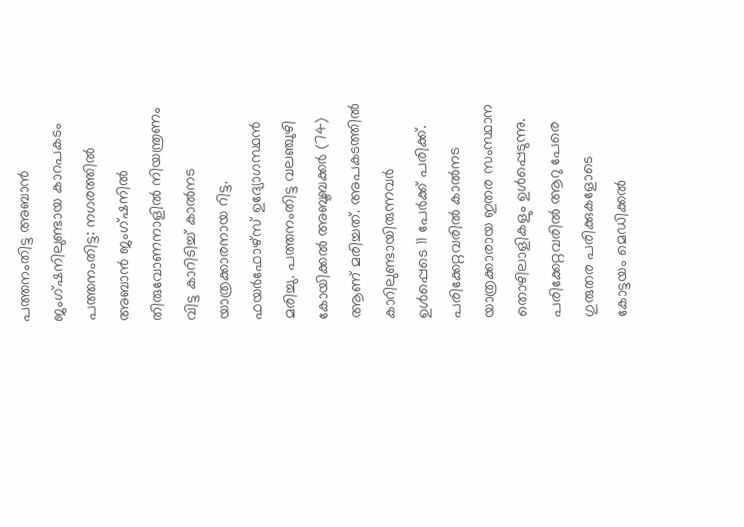പത്തനംതിട്ട അബാൻ ജംഗ്ഷനിലുണ്ടായ കാറപകടം
പത്തനംതിട്ട: നഗരത്തിൽ അബാൻ ജംഗ്ഷനിൽ തിരുവോണനാളിൽ നിയന്ത്രണം വിട്ട കാറിടിച്ച് കാൽനട യാത്രക്കാരനായ റിട്ട. ഫയർഫോഴ്സ് ഉദ്യോഗസ്ഥൻ മരിച്ചു. പത്തനംതിട്ട വലഞ്ചുഴി കോയിക്കൽ അബൂബക്കർ (74) ആണ് മരിച്ചത്. അപകടത്തിൽ കാറിലുണ്ടായിരുന്നവർ ഉൾപ്പെടെ 11 പേർക്ക് പരിക്ക്. പരിക്കേറ്റവരിൽ കാൽനട യാത്രക്കാരായ ഇതര സംസ്ഥാന തൊഴിലാളികളും ഉൾപ്പെടുന്നു. പരിക്കേറ്റവരിൽ ആറു പേരെ ഗുരുതര പരിക്കുകളോടെ കോട്ടയം മെഡിക്കൽ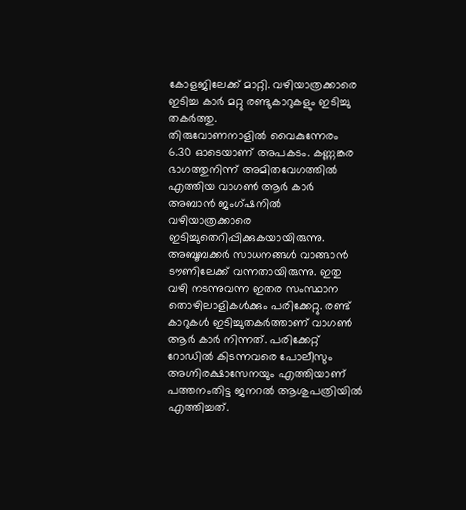കോളജിലേക്ക് മാറ്റി. വഴിയാത്രക്കാരെ ഇടിച്ച കാർ മറ്റു രണ്ടുകാറുകളും ഇടിച്ചു തകർത്തു.
തിരുവോണനാളിൽ വൈകുന്നേരം 6.30 ഓടെയാണ് അപകടം. കണ്ണങ്കര ഭാഗത്തുനിന്ന് അമിതവേഗത്തിൽ എത്തിയ വാഗൺ ആർ കാർ അബാൻ ജംഗ്ഷനിൽ വഴിയാത്രക്കാരെ ഇടിച്ചുതെറിപ്പിക്കുകയായിരുന്നു. അബൂബക്കർ സാധനങ്ങൾ വാങ്ങാൻ ടൗണിലേക്ക് വന്നതായിരുന്നു. ഇതു വഴി നടന്നുവന്ന ഇതര സംസ്ഥാന തൊഴിലാളികൾക്കും പരിക്കേറ്റു. രണ്ട് കാറുകൾ ഇടിച്ചുതകർത്താണ് വാഗൺ ആർ കാർ നിന്നത്. പരിക്കേറ്റ് റോഡിൽ കിടന്നവരെ പോലീസും അഗ്നിരക്ഷാസേനയും എത്തിയാണ് പത്തനംതിട്ട ജനറൽ ആശുപത്രിയിൽ എത്തിച്ചത്.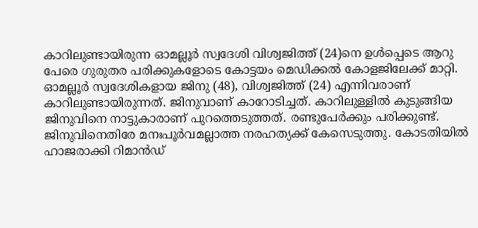കാറിലുണ്ടായിരുന്ന ഓമല്ലൂർ സ്വദേശി വിശ്വജിത്ത് (24)നെ ഉൾപ്പെടെ ആറു പേരെ ഗുരുതര പരിക്കുകളോടെ കോട്ടയം മെഡിക്കൽ കോളജിലേക്ക് മാറ്റി.
ഓമല്ലൂർ സ്വദേശികളായ ജിനു (48), വിശ്വജിത്ത് (24) എന്നിവരാണ് കാറിലുണ്ടായിരുന്നത്. ജിനുവാണ് കാറോടിച്ചത്. കാറിലുള്ളിൽ കുടുങ്ങിയ ജിനുവിനെ നാട്ടുകാരാണ് പുറത്തെടുത്തത്. രണ്ടുപേർക്കും പരിക്കുണ്ട്. ജിനുവിനെതിരേ മനഃപൂർവമല്ലാത്ത നരഹത്യക്ക് കേസെടുത്തു. കോടതിയിൽ ഹാജരാക്കി റിമാൻഡ്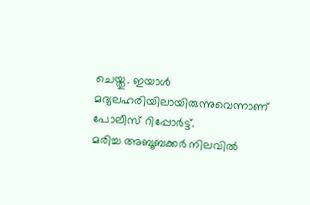ചെയ്തു. ഇയാൾ മദ്യലഹരിയിലായിരുന്നുവെന്നാണ് പോലീസ് റിപ്പോർട്ട്.
മരിച്ച അബൂബക്കർ നിലവിൽ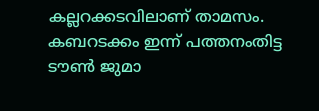കല്ലറക്കടവിലാണ് താമസം. കബറടക്കം ഇന്ന് പത്തനംതിട്ട ടൗൺ ജുമാ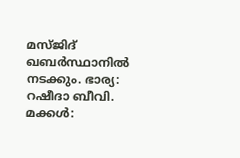മസ്ജിദ് ഖബർസ്ഥാനിൽ നടക്കും. ഭാര്യ: റഷീദാ ബീവി. മക്കൾ: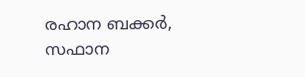രഹാന ബക്കർ, സഫാന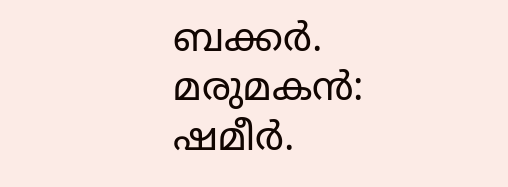ബക്കർ. മരുമകൻ: ഷമീർ.